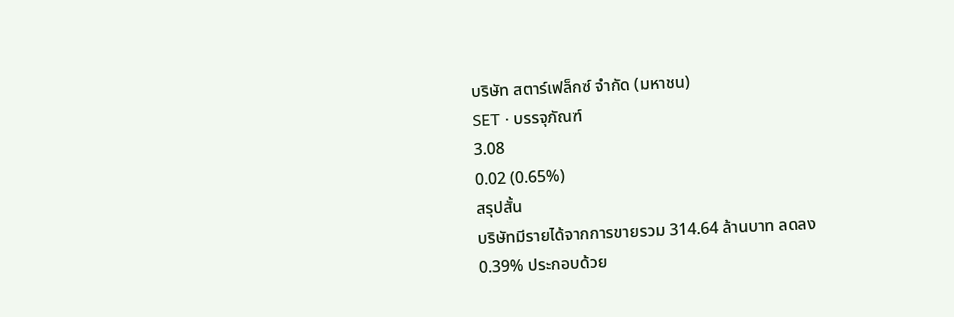บริษัท สตาร์เฟล็กซ์ จำกัด (มหาชน)
SET · บรรจุภัณฑ์
3.08
0.02 (0.65%)
สรุปสั้น
บริษัทมีรายได้จากการขายรวม 314.64 ล้านบาท ลดลง 0.39% ประกอบด้วย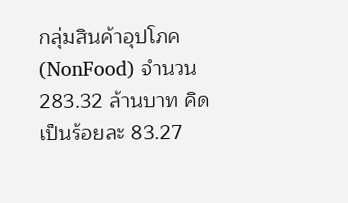กลุ่มสินค้าอุปโภค (NonFood) จํานวน 283.32 ล้านบาท คิดเป็นร้อยละ 83.27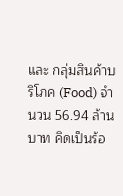และ กลุ่มสินค้าบริโภค (Food) จํานวน 56.94 ล้านบาท คิดเป็นร้อ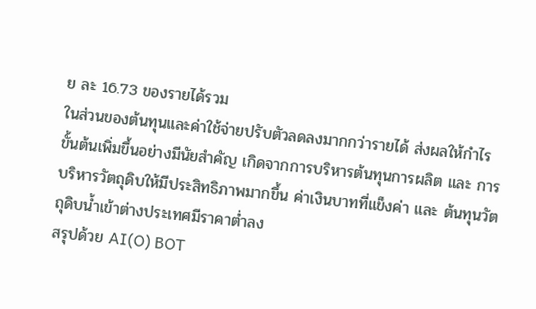ย ละ 16.73 ของรายได้รวม
ในส่วนของต้นทุนและค่าใช้จ่ายปรับตัวลดลงมากกว่ารายได้ ส่งผลให้กำไรขั้นต้นเพิ่มขึ้นอย่างมีนัยสำคัญ เกิดจากการบริหารต้นทุนการผลิต และ การบริหารวัตถุดิบให้มีประสิทธิภาพมากขึ้น ค่าเงินบาทที่แข็งค่า และ ต้นทุนวัตถุดิบน้ำเข้าต่างประเทศมีราคาต่ำลง
สรุปด้วย AI(O) BOT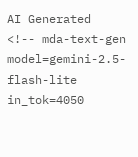AI Generated
<!-- mda-text-gen model=gemini-2.5-flash-lite in_tok=4050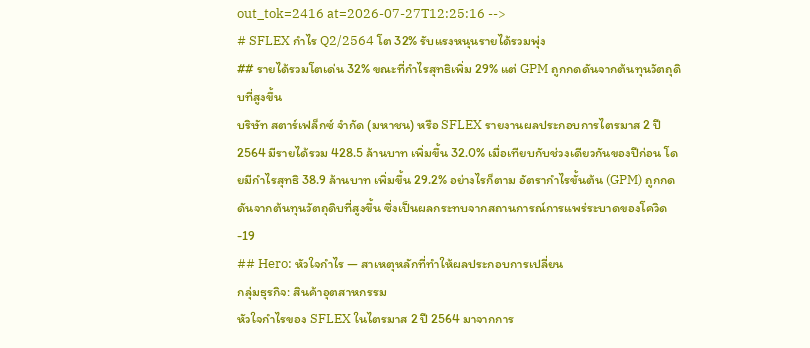out_tok=2416 at=2026-07-27T12:25:16 -->
# SFLEX กำไร Q2/2564 โต 32% รับแรงหนุนรายได้รวมพุ่ง
## รายได้รวมโตเด่น 32% ขณะที่กำไรสุทธิเพิ่ม 29% แต่ GPM ถูกกดดันจากต้นทุนวัตถุดิบที่สูงขึ้น
บริษัท สตาร์เฟล็กซ์ จำกัด (มหาชน) หรือ SFLEX รายงานผลประกอบการไตรมาส 2 ปี 2564 มีรายได้รวม 428.5 ล้านบาท เพิ่มขึ้น 32.0% เมื่อเทียบกับช่วงเดียวกันของปีก่อน โดยมีกำไรสุทธิ 38.9 ล้านบาท เพิ่มขึ้น 29.2% อย่างไรก็ตาม อัตรากำไรขั้นต้น (GPM) ถูกกดดันจากต้นทุนวัตถุดิบที่สูงขึ้น ซึ่งเป็นผลกระทบจากสถานการณ์การแพร่ระบาดของโควิด-19
## Hero: หัวใจกำไร — สาเหตุหลักที่ทำให้ผลประกอบการเปลี่ยน
กลุ่มธุรกิจ: สินค้าอุตสาหกรรม
หัวใจกำไรของ SFLEX ในไตรมาส 2 ปี 2564 มาจากการ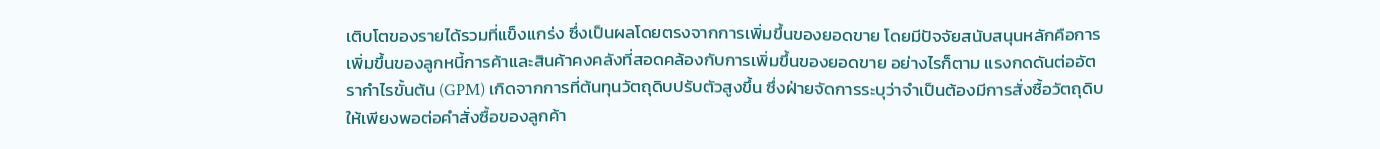เติบโตของรายได้รวมที่แข็งแกร่ง ซึ่งเป็นผลโดยตรงจากการเพิ่มขึ้นของยอดขาย โดยมีปัจจัยสนับสนุนหลักคือการเพิ่มขึ้นของลูกหนี้การค้าและสินค้าคงคลังที่สอดคล้องกับการเพิ่มขึ้นของยอดขาย อย่างไรก็ตาม แรงกดดันต่ออัตรากำไรขั้นต้น (GPM) เกิดจากการที่ต้นทุนวัตถุดิบปรับตัวสูงขึ้น ซึ่งฝ่ายจัดการระบุว่าจำเป็นต้องมีการสั่งซื้อวัตถุดิบให้เพียงพอต่อคำสั่งซื้อของลูกค้า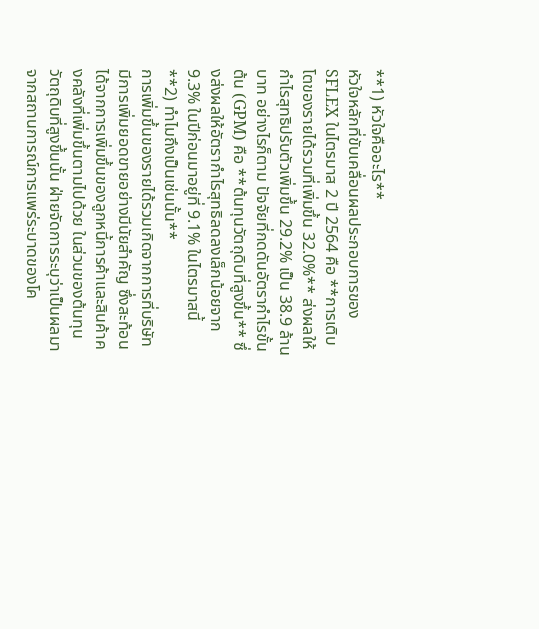**1) หัวใจคืออะไร**
หัวใจหลักที่ขับเคลื่อนผลประกอบการของ SFLEX ในไตรมาส 2 ปี 2564 คือ **การเติบโตของรายได้รวมที่เพิ่มขึ้น 32.0%** ส่งผลให้กำไรสุทธิปรับตัวเพิ่มขึ้น 29.2% เป็น 38.9 ล้านบาท อย่างไรก็ตาม ปัจจัยที่กดดันอัตรากำไรขั้นต้น (GPM) คือ **ต้นทุนวัตถุดิบที่สูงขึ้น** ซึ่งส่งผลให้อัตรากำไรสุทธิลดลงเล็กน้อยจาก 9.3% ในปีก่อนมาอยู่ที่ 9.1% ในไตรมาสนี้
**2) ทำไมถึงเป็นเช่นนั้น**
การเพิ่มขึ้นของรายได้รวมเกิดจากการที่บริษัทมีการเพิ่มยอดขายอย่างมีนัยสำคัญ ซึ่งสะท้อนได้จากการเพิ่มขึ้นของลูกหนี้การค้าและสินค้าคงคลังที่เพิ่มขึ้นตามไปด้วย ในส่วนของต้นทุนวัตถุดิบที่สูงขึ้นนั้น ฝ่ายจัดการระบุว่าเป็นผลมาจากสถานการณ์การแพร่ระบาดของโค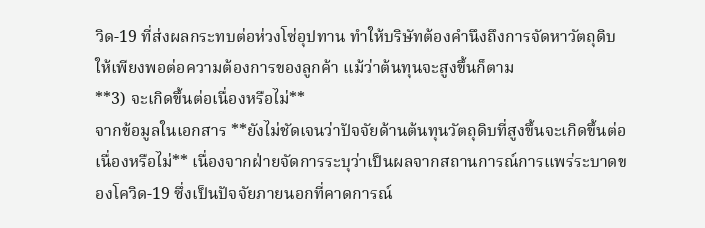วิด-19 ที่ส่งผลกระทบต่อห่วงโซ่อุปทาน ทำให้บริษัทต้องคำนึงถึงการจัดหาวัตถุดิบให้เพียงพอต่อความต้องการของลูกค้า แม้ว่าต้นทุนจะสูงขึ้นก็ตาม
**3) จะเกิดขึ้นต่อเนื่องหรือไม่**
จากข้อมูลในเอกสาร **ยังไม่ชัดเจนว่าปัจจัยด้านต้นทุนวัตถุดิบที่สูงขึ้นจะเกิดขึ้นต่อเนื่องหรือไม่** เนื่องจากฝ่ายจัดการระบุว่าเป็นผลจากสถานการณ์การแพร่ระบาดของโควิด-19 ซึ่งเป็นปัจจัยภายนอกที่คาดการณ์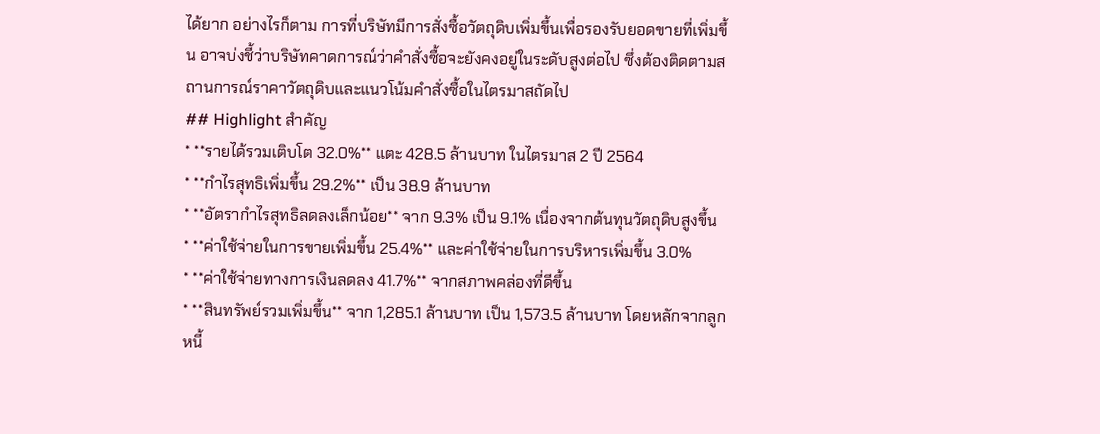ได้ยาก อย่างไรก็ตาม การที่บริษัทมีการสั่งซื้อวัตถุดิบเพิ่มขึ้นเพื่อรองรับยอดขายที่เพิ่มขึ้น อาจบ่งชี้ว่าบริษัทคาดการณ์ว่าคำสั่งซื้อจะยังคงอยู่ในระดับสูงต่อไป ซึ่งต้องติดตามสถานการณ์ราคาวัตถุดิบและแนวโน้มคำสั่งซื้อในไตรมาสถัดไป
## Highlight สำคัญ
* **รายได้รวมเติบโต 32.0%** แตะ 428.5 ล้านบาท ในไตรมาส 2 ปี 2564
* **กำไรสุทธิเพิ่มขึ้น 29.2%** เป็น 38.9 ล้านบาท
* **อัตรากำไรสุทธิลดลงเล็กน้อย** จาก 9.3% เป็น 9.1% เนื่องจากต้นทุนวัตถุดิบสูงขึ้น
* **ค่าใช้จ่ายในการขายเพิ่มขึ้น 25.4%** และค่าใช้จ่ายในการบริหารเพิ่มขึ้น 3.0%
* **ค่าใช้จ่ายทางการเงินลดลง 41.7%** จากสภาพคล่องที่ดีขึ้น
* **สินทรัพย์รวมเพิ่มขึ้น** จาก 1,285.1 ล้านบาท เป็น 1,573.5 ล้านบาท โดยหลักจากลูกหนี้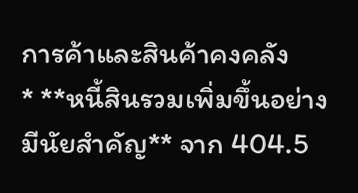การค้าและสินค้าคงคลัง
* **หนี้สินรวมเพิ่มขึ้นอย่างมีนัยสำคัญ** จาก 404.5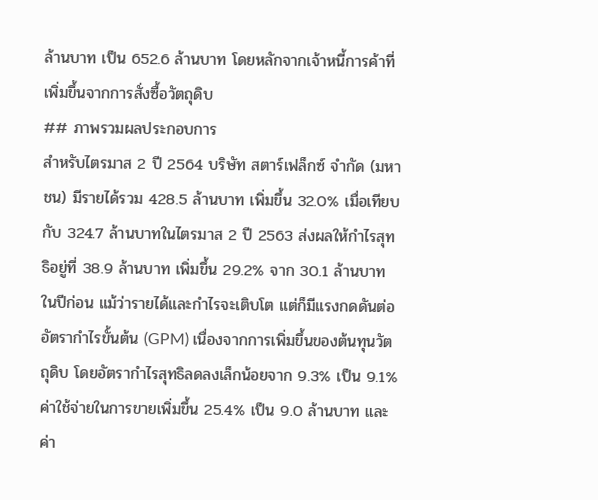ล้านบาท เป็น 652.6 ล้านบาท โดยหลักจากเจ้าหนี้การค้าที่เพิ่มขึ้นจากการสั่งซื้อวัตถุดิบ
## ภาพรวมผลประกอบการ
สำหรับไตรมาส 2 ปี 2564 บริษัท สตาร์เฟล็กซ์ จำกัด (มหาชน) มีรายได้รวม 428.5 ล้านบาท เพิ่มขึ้น 32.0% เมื่อเทียบกับ 324.7 ล้านบาทในไตรมาส 2 ปี 2563 ส่งผลให้กำไรสุทธิอยู่ที่ 38.9 ล้านบาท เพิ่มขึ้น 29.2% จาก 30.1 ล้านบาทในปีก่อน แม้ว่ารายได้และกำไรจะเติบโต แต่ก็มีแรงกดดันต่ออัตรากำไรขั้นต้น (GPM) เนื่องจากการเพิ่มขึ้นของต้นทุนวัตถุดิบ โดยอัตรากำไรสุทธิลดลงเล็กน้อยจาก 9.3% เป็น 9.1% ค่าใช้จ่ายในการขายเพิ่มขึ้น 25.4% เป็น 9.0 ล้านบาท และค่า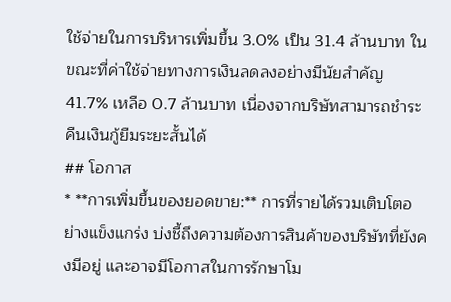ใช้จ่ายในการบริหารเพิ่มขึ้น 3.0% เป็น 31.4 ล้านบาท ในขณะที่ค่าใช้จ่ายทางการเงินลดลงอย่างมีนัยสำคัญ 41.7% เหลือ 0.7 ล้านบาท เนื่องจากบริษัทสามารถชำระคืนเงินกู้ยืมระยะสั้นได้
## โอกาส
* **การเพิ่มขึ้นของยอดขาย:** การที่รายได้รวมเติบโตอย่างแข็งแกร่ง บ่งชี้ถึงความต้องการสินค้าของบริษัทที่ยังคงมีอยู่ และอาจมีโอกาสในการรักษาโม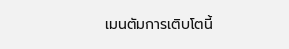เมนตัมการเติบโตนี้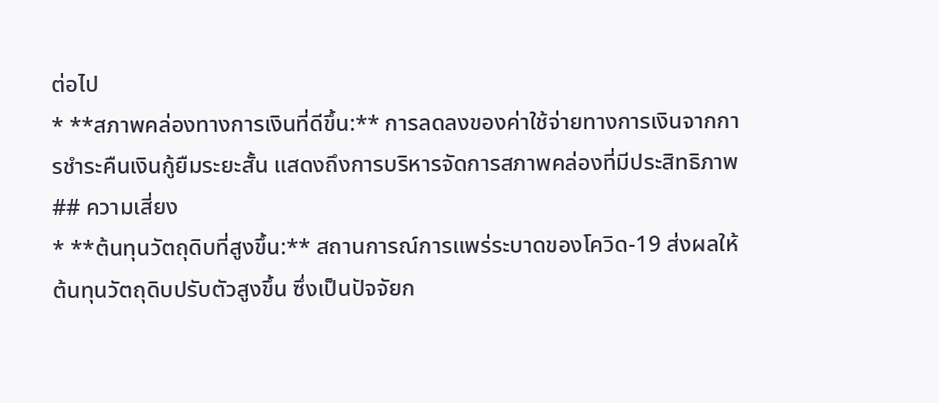ต่อไป
* **สภาพคล่องทางการเงินที่ดีขึ้น:** การลดลงของค่าใช้จ่ายทางการเงินจากการชำระคืนเงินกู้ยืมระยะสั้น แสดงถึงการบริหารจัดการสภาพคล่องที่มีประสิทธิภาพ
## ความเสี่ยง
* **ต้นทุนวัตถุดิบที่สูงขึ้น:** สถานการณ์การแพร่ระบาดของโควิด-19 ส่งผลให้ต้นทุนวัตถุดิบปรับตัวสูงขึ้น ซึ่งเป็นปัจจัยก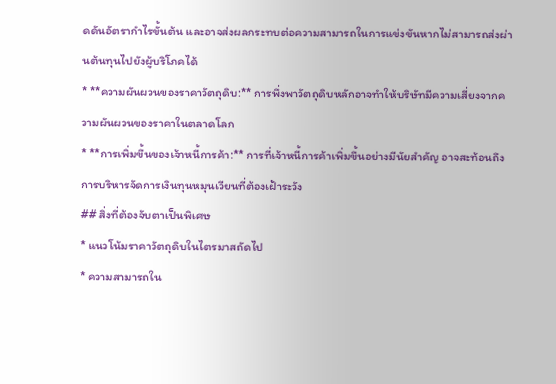ดดันอัตรากำไรขั้นต้น และอาจส่งผลกระทบต่อความสามารถในการแข่งขันหากไม่สามารถส่งผ่านต้นทุนไปยังผู้บริโภคได้
* **ความผันผวนของราคาวัตถุดิบ:** การพึ่งพาวัตถุดิบหลักอาจทำให้บริษัทมีความเสี่ยงจากความผันผวนของราคาในตลาดโลก
* **การเพิ่มขึ้นของเจ้าหนี้การค้า:** การที่เจ้าหนี้การค้าเพิ่มขึ้นอย่างมีนัยสำคัญ อาจสะท้อนถึงการบริหารจัดการเงินทุนหมุนเวียนที่ต้องเฝ้าระวัง
## สิ่งที่ต้องจับตาเป็นพิเศษ
* แนวโน้มราคาวัตถุดิบในไตรมาสถัดไป
* ความสามารถใน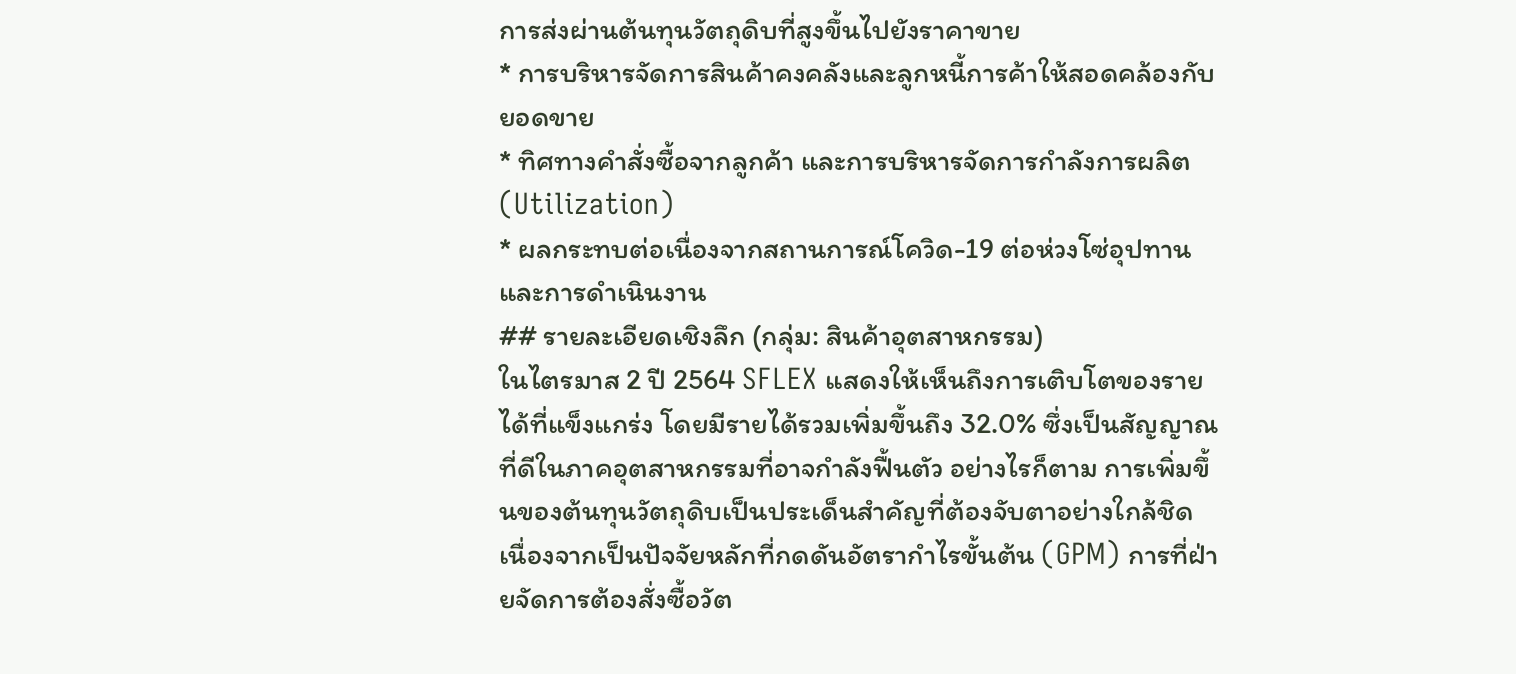การส่งผ่านต้นทุนวัตถุดิบที่สูงขึ้นไปยังราคาขาย
* การบริหารจัดการสินค้าคงคลังและลูกหนี้การค้าให้สอดคล้องกับยอดขาย
* ทิศทางคำสั่งซื้อจากลูกค้า และการบริหารจัดการกำลังการผลิต (Utilization)
* ผลกระทบต่อเนื่องจากสถานการณ์โควิด-19 ต่อห่วงโซ่อุปทานและการดำเนินงาน
## รายละเอียดเชิงลึก (กลุ่ม: สินค้าอุตสาหกรรม)
ในไตรมาส 2 ปี 2564 SFLEX แสดงให้เห็นถึงการเติบโตของรายได้ที่แข็งแกร่ง โดยมีรายได้รวมเพิ่มขึ้นถึง 32.0% ซึ่งเป็นสัญญาณที่ดีในภาคอุตสาหกรรมที่อาจกำลังฟื้นตัว อย่างไรก็ตาม การเพิ่มขึ้นของต้นทุนวัตถุดิบเป็นประเด็นสำคัญที่ต้องจับตาอย่างใกล้ชิด เนื่องจากเป็นปัจจัยหลักที่กดดันอัตรากำไรขั้นต้น (GPM) การที่ฝ่ายจัดการต้องสั่งซื้อวัต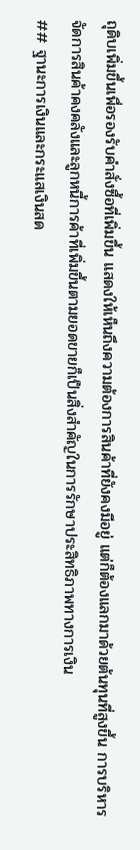ถุดิบเพิ่มขึ้นเพื่อรองรับคำสั่งซื้อที่เพิ่มขึ้น แสดงให้เห็นถึงความต้องการสินค้าที่ยังคงมีอยู่ แต่ก็ต้องแลกมาด้วยต้นทุนที่สูงขึ้น การบริหารจัดการสินค้าคงคลังและลูกหนี้การค้าที่เพิ่มขึ้นตามยอดขายก็เป็นสิ่งสำคัญในการรักษาประสิทธิภาพทางการเงิน
## ฐานะการเงินและกระแสเงินสด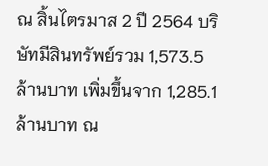ณ สิ้นไตรมาส 2 ปี 2564 บริษัทมีสินทรัพย์รวม 1,573.5 ล้านบาท เพิ่มขึ้นจาก 1,285.1 ล้านบาท ณ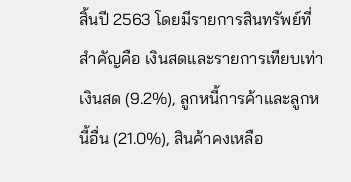สิ้นปี 2563 โดยมีรายการสินทรัพย์ที่สำคัญคือ เงินสดและรายการเทียบเท่าเงินสด (9.2%), ลูกหนี้การค้าและลูกหนี้อื่น (21.0%), สินค้าคงเหลือ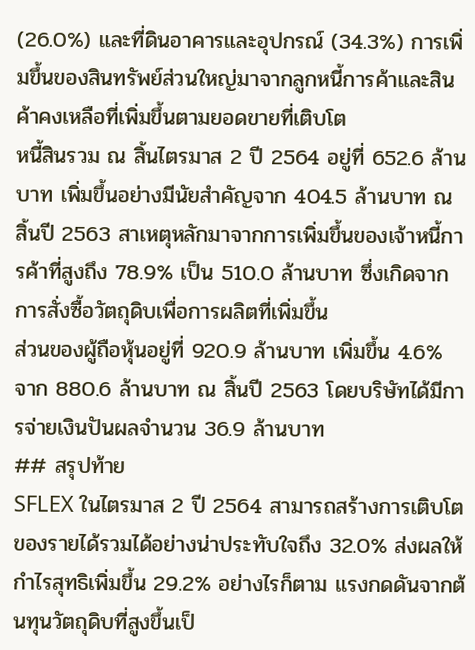(26.0%) และที่ดินอาคารและอุปกรณ์ (34.3%) การเพิ่มขึ้นของสินทรัพย์ส่วนใหญ่มาจากลูกหนี้การค้าและสินค้าคงเหลือที่เพิ่มขึ้นตามยอดขายที่เติบโต
หนี้สินรวม ณ สิ้นไตรมาส 2 ปี 2564 อยู่ที่ 652.6 ล้านบาท เพิ่มขึ้นอย่างมีนัยสำคัญจาก 404.5 ล้านบาท ณ สิ้นปี 2563 สาเหตุหลักมาจากการเพิ่มขึ้นของเจ้าหนี้การค้าที่สูงถึง 78.9% เป็น 510.0 ล้านบาท ซึ่งเกิดจากการสั่งซื้อวัตถุดิบเพื่อการผลิตที่เพิ่มขึ้น
ส่วนของผู้ถือหุ้นอยู่ที่ 920.9 ล้านบาท เพิ่มขึ้น 4.6% จาก 880.6 ล้านบาท ณ สิ้นปี 2563 โดยบริษัทได้มีการจ่ายเงินปันผลจำนวน 36.9 ล้านบาท
## สรุปท้าย
SFLEX ในไตรมาส 2 ปี 2564 สามารถสร้างการเติบโตของรายได้รวมได้อย่างน่าประทับใจถึง 32.0% ส่งผลให้กำไรสุทธิเพิ่มขึ้น 29.2% อย่างไรก็ตาม แรงกดดันจากต้นทุนวัตถุดิบที่สูงขึ้นเป็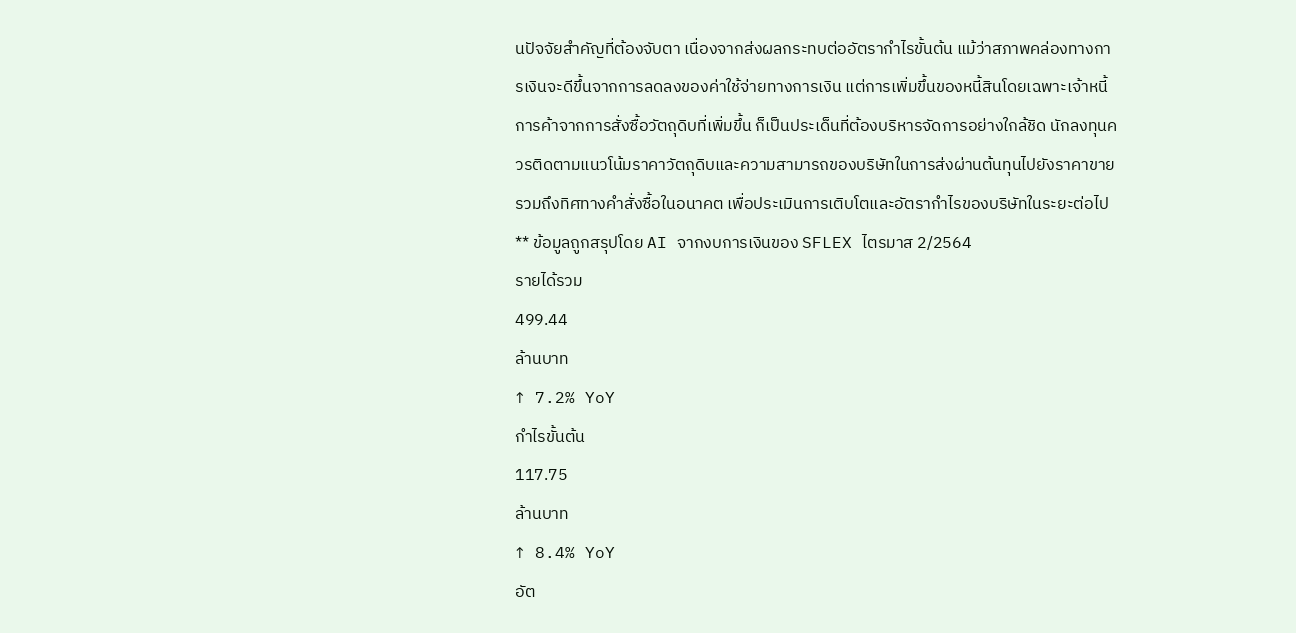นปัจจัยสำคัญที่ต้องจับตา เนื่องจากส่งผลกระทบต่ออัตรากำไรขั้นต้น แม้ว่าสภาพคล่องทางการเงินจะดีขึ้นจากการลดลงของค่าใช้จ่ายทางการเงิน แต่การเพิ่มขึ้นของหนี้สินโดยเฉพาะเจ้าหนี้การค้าจากการสั่งซื้อวัตถุดิบที่เพิ่มขึ้น ก็เป็นประเด็นที่ต้องบริหารจัดการอย่างใกล้ชิด นักลงทุนควรติดตามแนวโน้มราคาวัตถุดิบและความสามารถของบริษัทในการส่งผ่านต้นทุนไปยังราคาขาย รวมถึงทิศทางคำสั่งซื้อในอนาคต เพื่อประเมินการเติบโตและอัตรากำไรของบริษัทในระยะต่อไป
** ข้อมูลถูกสรุปโดย AI จากงบการเงินของ SFLEX ไตรมาส 2/2564
รายได้รวม
499.44
ล้านบาท
↑ 7.2% YoY
กำไรขั้นต้น
117.75
ล้านบาท
↑ 8.4% YoY
อัต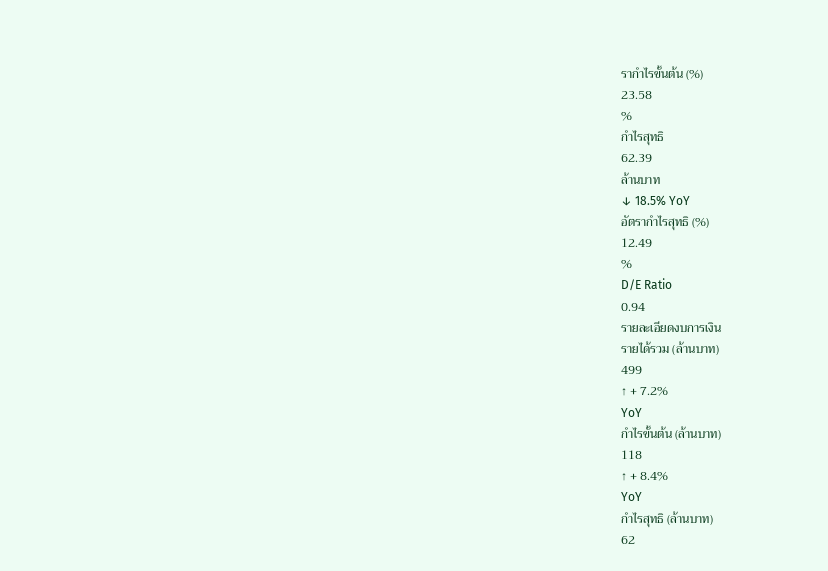รากำไรขั้นต้น (%)
23.58
%
กำไรสุทธิ
62.39
ล้านบาท
↓ 18.5% YoY
อัตรากำไรสุทธิ (%)
12.49
%
D/E Ratio
0.94
รายละเอียดงบการเงิน
รายได้รวม (ล้านบาท)
499
↑ + 7.2%
YoY
กำไรขั้นต้น (ล้านบาท)
118
↑ + 8.4%
YoY
กำไรสุทธิ (ล้านบาท)
62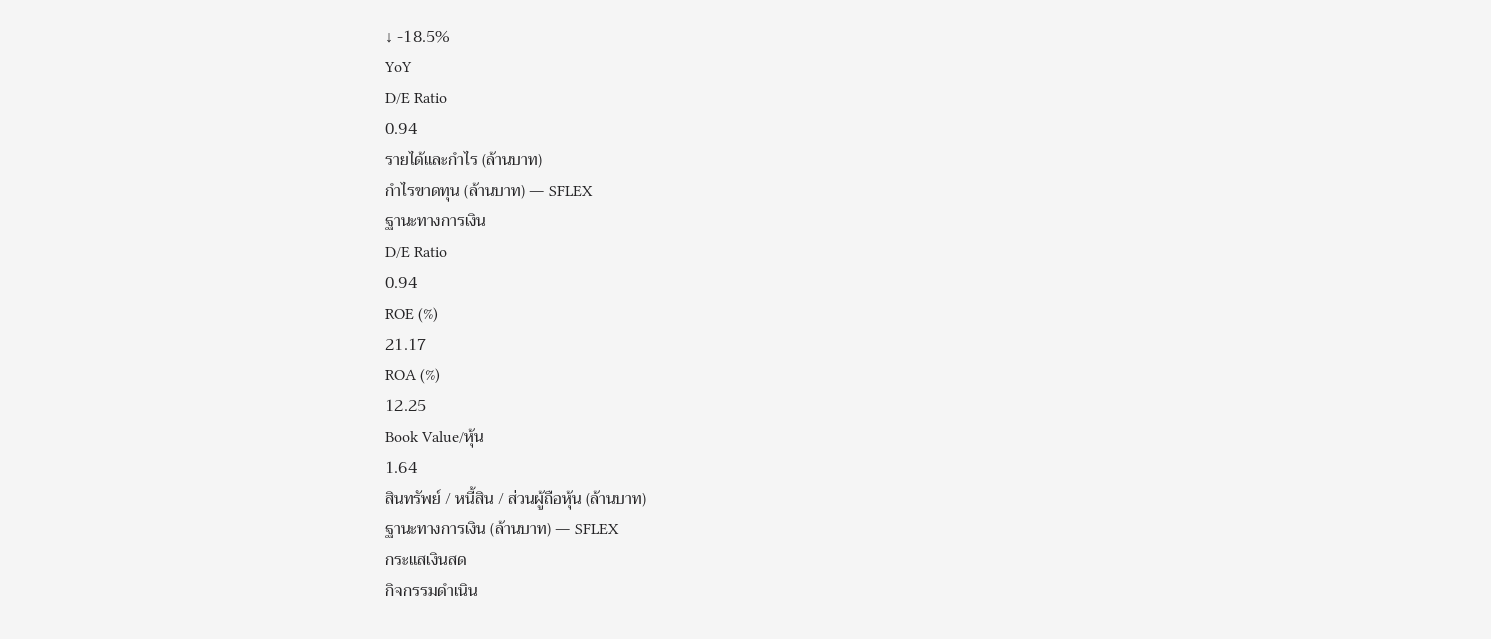↓ -18.5%
YoY
D/E Ratio
0.94
รายได้และกำไร (ล้านบาท)
กำไรขาดทุน (ล้านบาท) — SFLEX
ฐานะทางการเงิน
D/E Ratio
0.94
ROE (%)
21.17
ROA (%)
12.25
Book Value/หุ้น
1.64
สินทรัพย์ / หนี้สิน / ส่วนผู้ถือหุ้น (ล้านบาท)
ฐานะทางการเงิน (ล้านบาท) — SFLEX
กระแสเงินสด
กิจกรรมดำเนิน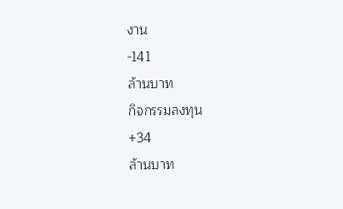งาน
-141
ล้านบาท
กิจกรรมลงทุน
+34
ล้านบาท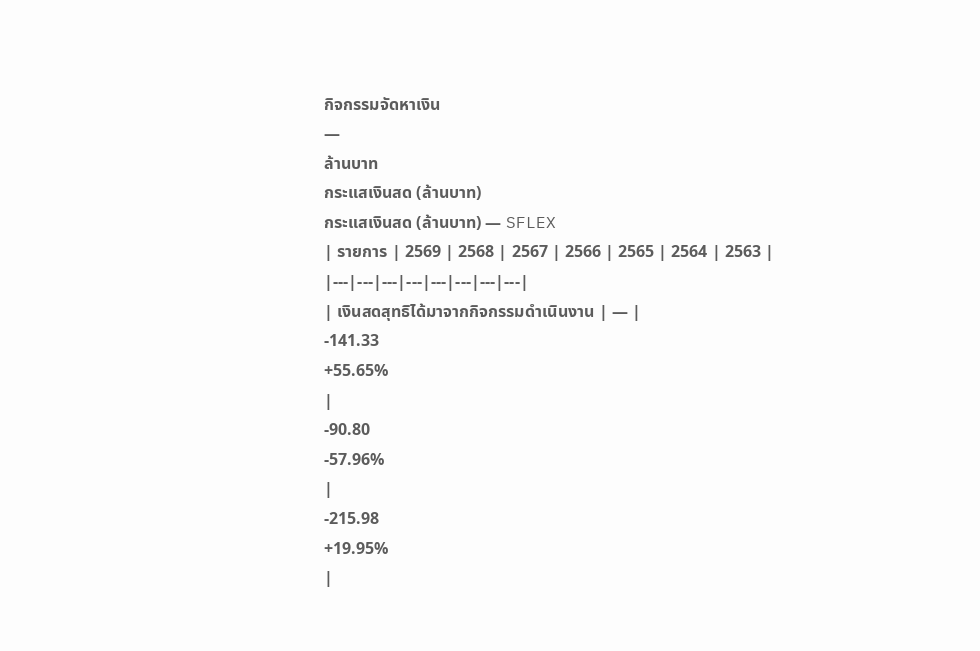กิจกรรมจัดหาเงิน
—
ล้านบาท
กระแสเงินสด (ล้านบาท)
กระแสเงินสด (ล้านบาท) — SFLEX
| รายการ | 2569 | 2568 | 2567 | 2566 | 2565 | 2564 | 2563 |
|---|---|---|---|---|---|---|---|
| เงินสดสุทธิได้มาจากกิจกรรมดำเนินงาน | — |
-141.33
+55.65%
|
-90.80
-57.96%
|
-215.98
+19.95%
|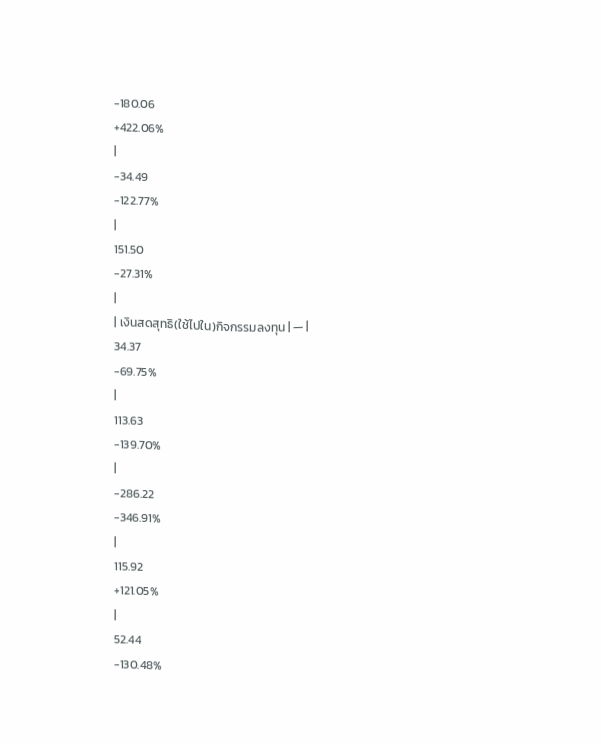-180.06
+422.06%
|
-34.49
-122.77%
|
151.50
-27.31%
|
| เงินสดสุทธิ(ใช้ไปใน)กิจกรรมลงทุน | — |
34.37
-69.75%
|
113.63
-139.70%
|
-286.22
-346.91%
|
115.92
+121.05%
|
52.44
-130.48%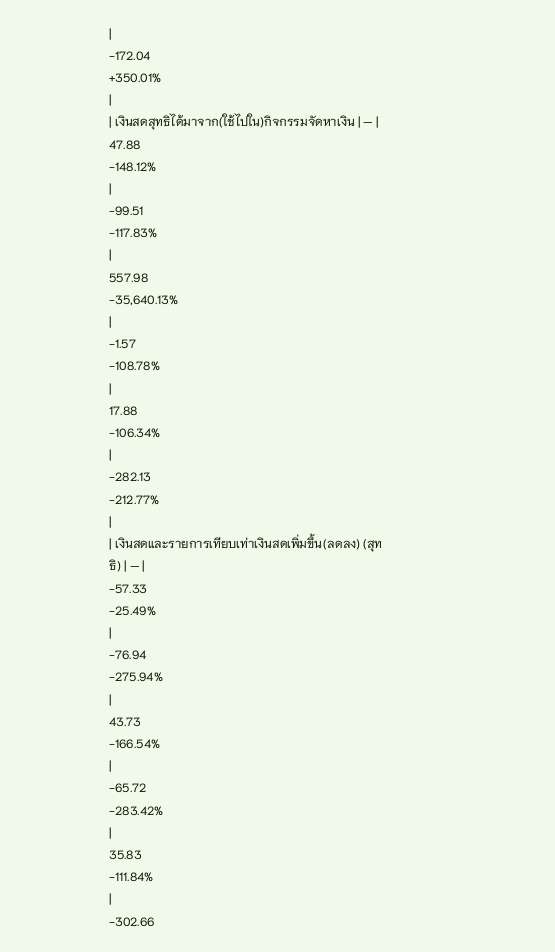|
-172.04
+350.01%
|
| เงินสดสุทธิได้มาจาก(ใช้ไปใน)กิจกรรมจัดหาเงิน | — |
47.88
-148.12%
|
-99.51
-117.83%
|
557.98
-35,640.13%
|
-1.57
-108.78%
|
17.88
-106.34%
|
-282.13
-212.77%
|
| เงินสดและรายการเทียบเท่าเงินสดเพิ่มขึ้น(ลดลง) (สุทธิ) | — |
-57.33
-25.49%
|
-76.94
-275.94%
|
43.73
-166.54%
|
-65.72
-283.42%
|
35.83
-111.84%
|
-302.66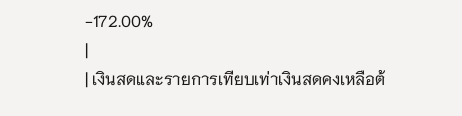-172.00%
|
| เงินสดและรายการเทียบเท่าเงินสดคงเหลือต้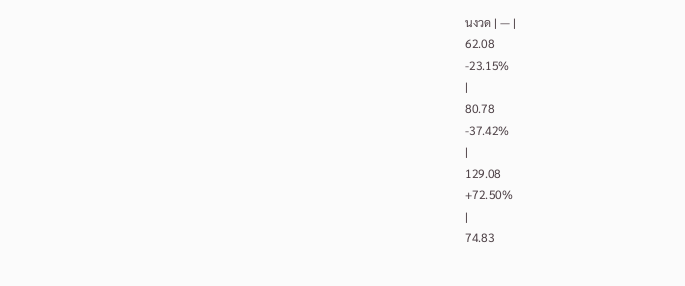นงวด | — |
62.08
-23.15%
|
80.78
-37.42%
|
129.08
+72.50%
|
74.83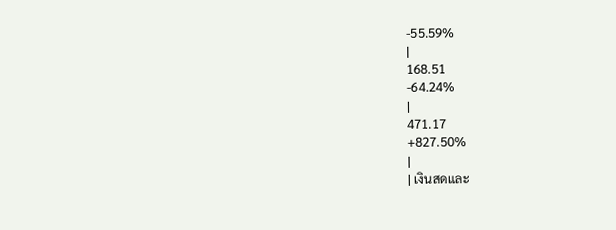-55.59%
|
168.51
-64.24%
|
471.17
+827.50%
|
| เงินสดและ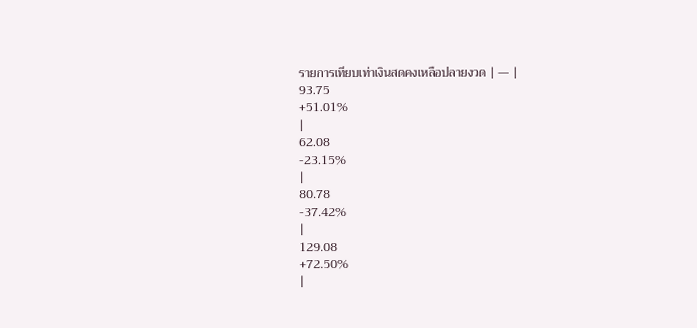รายการเทียบเท่าเงินสดคงเหลือปลายงวด | — |
93.75
+51.01%
|
62.08
-23.15%
|
80.78
-37.42%
|
129.08
+72.50%
|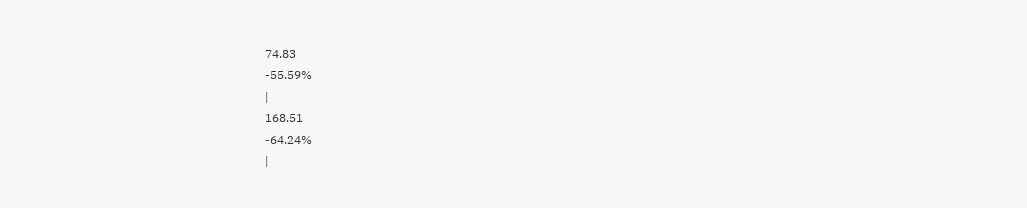74.83
-55.59%
|
168.51
-64.24%
|